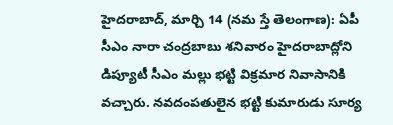హైదరాబాద్, మార్చి 14 (నమ స్తే తెలంగాణ): ఏపీ సీఎం నారా చంద్రబాబు శనివారం హైదరాబాద్లోని డిప్యూటీ సీఎం మల్లు భట్టి విక్రమార నివాసానికి వచ్చారు. నవదంపతులైన భట్టి కుమారుడు సూర్య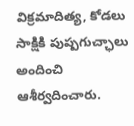విక్రమాదిత్య, కోడలు సాక్షికి పుష్పగుచ్ఛాలు అందించి ఆశీర్వదించారు.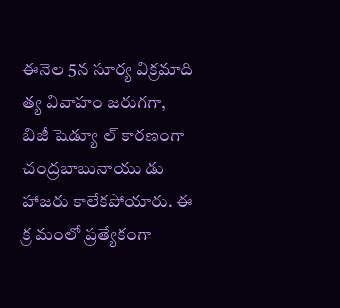ఈనెల 5న సూర్య విక్రమాది త్య వివాహం జరుగగా, బిజీ షెడ్యూ ల్ కారణంగా చంద్రబాబునాయు డు హాజరు కాలేకపోయారు. ఈ క్ర మంలో ప్రత్యేకంగా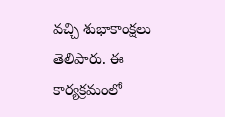వచ్చి శుభాకాంక్షలు తెలిపారు. ఈ కార్యక్రమంలో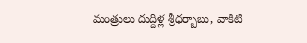మంత్రులు దుద్దిళ్ల శ్రీధర్బాబు, వాకిటి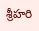శ్రీహరి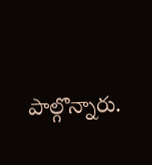పాల్గొన్నారు.